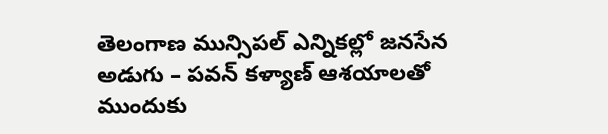తెలంగాణ మున్సిపల్ ఎన్నికల్లో జనసేన అడుగు – పవన్ కళ్యాణ్ ఆశయాలతో ముందుకు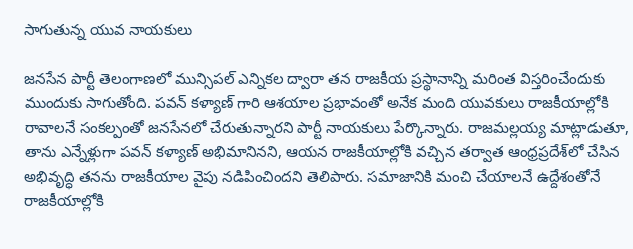సాగుతున్న యువ నాయకులు

జనసేన పార్టీ తెలంగాణలో మున్సిపల్ ఎన్నికల ద్వారా తన రాజకీయ ప్రస్థానాన్ని మరింత విస్తరించేందుకు ముందుకు సాగుతోంది. పవన్ కళ్యాణ్ గారి ఆశయాల ప్రభావంతో అనేక మంది యువకులు రాజకీయాల్లోకి రావాలనే సంకల్పంతో జనసేనలో చేరుతున్నారని పార్టీ నాయకులు పేర్కొన్నారు. రాజమల్లయ్య మాట్లాడుతూ, తాను ఎన్నేళ్లుగా పవన్ కళ్యాణ్ అభిమానినని, ఆయన రాజకీయాల్లోకి వచ్చిన తర్వాత ఆంధ్రప్రదేశ్‌లో చేసిన అభివృద్ధి తనను రాజకీయాల వైపు నడిపించిందని తెలిపారు. సమాజానికి మంచి చేయాలనే ఉద్దేశంతోనే రాజకీయాల్లోకి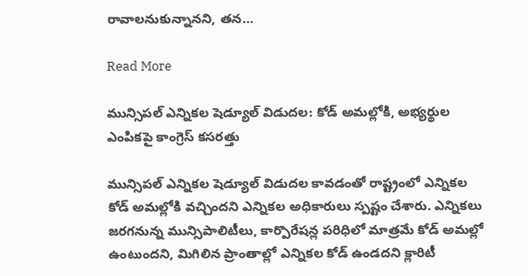రావాలనుకున్నానని, తన…

Read More

మున్సిపల్ ఎన్నికల షెడ్యూల్ విడుదల: కోడ్ అమల్లోకి, అభ్యర్థుల ఎంపికపై కాంగ్రెస్ కసరత్తు

మున్సిపల్ ఎన్నికల షెడ్యూల్ విడుదల కావడంతో రాష్ట్రంలో ఎన్నికల కోడ్ అమల్లోకి వచ్చిందని ఎన్నికల అధికారులు స్పష్టం చేశారు. ఎన్నికలు జరగనున్న మున్సిపాలిటీలు, కార్పొరేషన్ల పరిధిలో మాత్రమే కోడ్ అమల్లో ఉంటుందని, మిగిలిన ప్రాంతాల్లో ఎన్నికల కోడ్ ఉండదని క్లారిటీ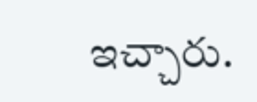ఇచ్చారు.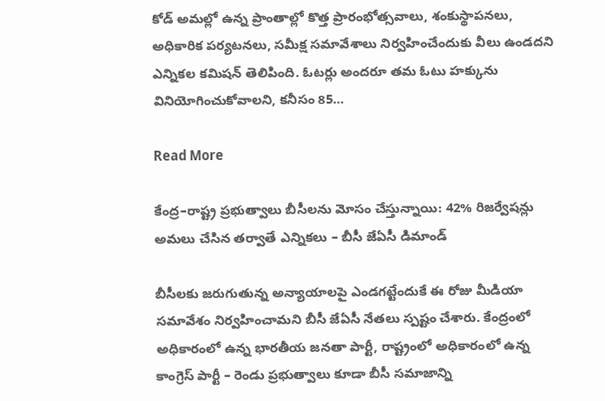కోడ్ అమల్లో ఉన్న ప్రాంతాల్లో కొత్త ప్రారంభోత్సవాలు, శంకుస్థాపనలు, అధికారిక పర్యటనలు, సమీక్ష సమావేశాలు నిర్వహించేందుకు వీలు ఉండదని ఎన్నికల కమిషన్ తెలిపింది. ఓటర్లు అందరూ తమ ఓటు హక్కును వినియోగించుకోవాలని, కనీసం 85…

Read More

కేంద్ర–రాష్ట్ర ప్రభుత్వాలు బీసీలను మోసం చేస్తున్నాయి: 42% రిజర్వేషన్లు అమలు చేసిన తర్వాతే ఎన్నికలు – బీసీ జేఏసీ డిమాండ్

బీసీలకు జరుగుతున్న అన్యాయాలపై ఎండగట్టేందుకే ఈ రోజు మీడియా సమావేశం నిర్వహించామని బీసీ జేఏసీ నేతలు స్పష్టం చేశారు. కేంద్రంలో అధికారంలో ఉన్న భారతీయ జనతా పార్టీ, రాష్ట్రంలో అధికారంలో ఉన్న కాంగ్రెస్ పార్టీ – రెండు ప్రభుత్వాలు కూడా బీసీ సమాజాన్ని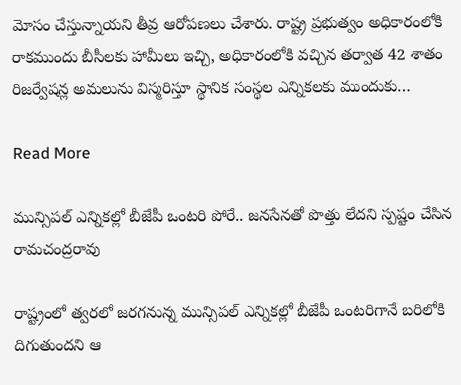మోసం చేస్తున్నాయని తీవ్ర ఆరోపణలు చేశారు. రాష్ట్ర ప్రభుత్వం అధికారంలోకి రాకముందు బీసీలకు హామీలు ఇచ్చి, అధికారంలోకి వచ్చిన తర్వాత 42 శాతం రిజర్వేషన్ల అమలును విస్మరిస్తూ స్థానిక సంస్థల ఎన్నికలకు ముందుకు…

Read More

మున్సిపల్ ఎన్నికల్లో బీజేపీ ఒంటరి పోరే.. జనసేనతో పొత్తు లేదని స్పష్టం చేసిన రామచంద్రరావు

రాష్ట్రంలో త్వరలో జరగనున్న మున్సిపల్ ఎన్నికల్లో బీజేపీ ఒంటరిగానే బరిలోకి దిగుతుందని ఆ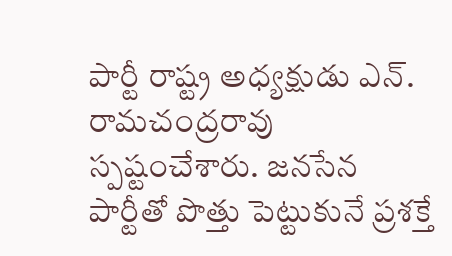పార్టీ రాష్ట్ర అధ్యక్షుడు ఎన్. రామచంద్రరావు స్పష్టంచేశారు. జనసేన పార్టీతో పొత్తు పెట్టుకునే ప్రశక్తే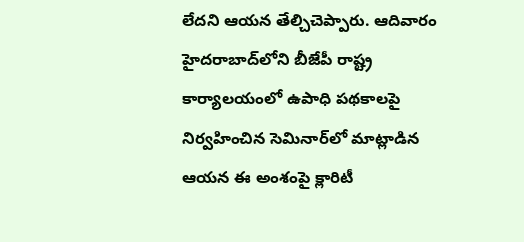లేదని ఆయన తేల్చిచెప్పారు. ఆదివారం హైదరాబాద్‌లోని బీజేపీ రాష్ట్ర కార్యాలయంలో ఉపాధి పథకాలపై నిర్వహించిన సెమినార్‌లో మాట్లాడిన ఆయన ఈ అంశంపై క్లారిటీ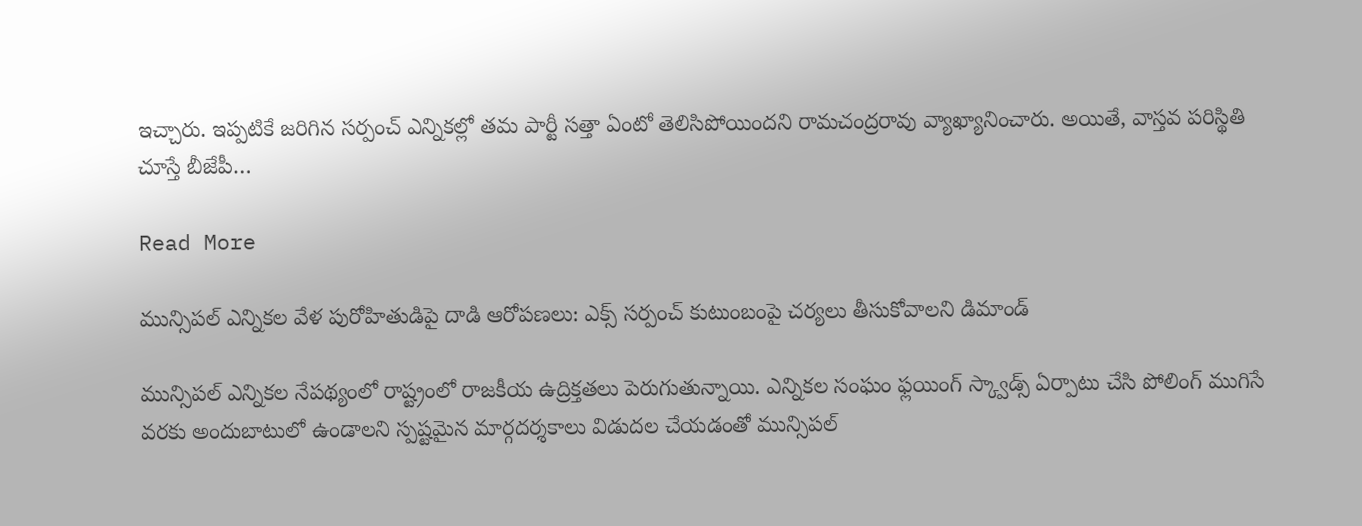ఇచ్చారు. ఇప్పటికే జరిగిన సర్పంచ్ ఎన్నికల్లో తమ పార్టీ సత్తా ఏంటో తెలిసిపోయిందని రామచంద్రరావు వ్యాఖ్యానించారు. అయితే, వాస్తవ పరిస్థితి చూస్తే బీజేపీ…

Read More

మున్సిపల్ ఎన్నికల వేళ పురోహితుడిపై దాడి ఆరోపణలు: ఎక్స్‌ సర్పంచ్ కుటుంబంపై చర్యలు తీసుకోవాలని డిమాండ్

మున్సిపల్ ఎన్నికల నేపథ్యంలో రాష్ట్రంలో రాజకీయ ఉద్రిక్తతలు పెరుగుతున్నాయి. ఎన్నికల సంఘం ఫ్లయింగ్ స్క్వాడ్స్ ఏర్పాటు చేసి పోలింగ్ ముగిసే వరకు అందుబాటులో ఉండాలని స్పష్టమైన మార్గదర్శకాలు విడుదల చేయడంతో మున్సిపల్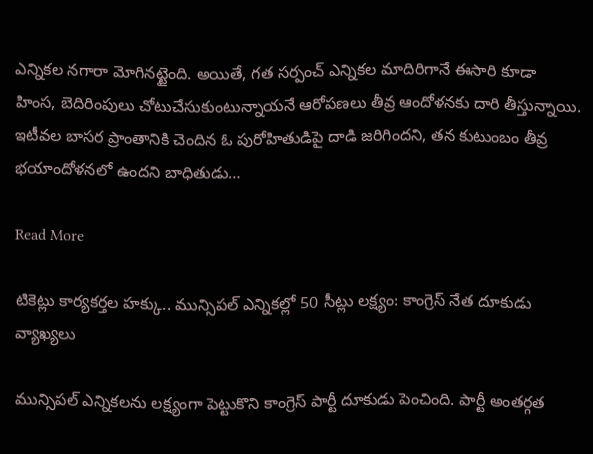ఎన్నికల నగారా మోగినట్టైంది. అయితే, గత సర్పంచ్ ఎన్నికల మాదిరిగానే ఈసారి కూడా హింస, బెదిరింపులు చోటుచేసుకుంటున్నాయనే ఆరోపణలు తీవ్ర ఆందోళనకు దారి తీస్తున్నాయి. ఇటీవల బాసర ప్రాంతానికి చెందిన ఓ పురోహితుడిపై దాడి జరిగిందని, తన కుటుంబం తీవ్ర భయాందోళనలో ఉందని బాధితుడు…

Read More

టికెట్లు కార్యకర్తల హక్కు.. మున్సిపల్ ఎన్నికల్లో 50 సీట్లు లక్ష్యం: కాంగ్రెస్ నేత దూకుడు వ్యాఖ్యలు

మున్సిపల్ ఎన్నికలను లక్ష్యంగా పెట్టుకొని కాంగ్రెస్ పార్టీ దూకుడు పెంచింది. పార్టీ అంతర్గత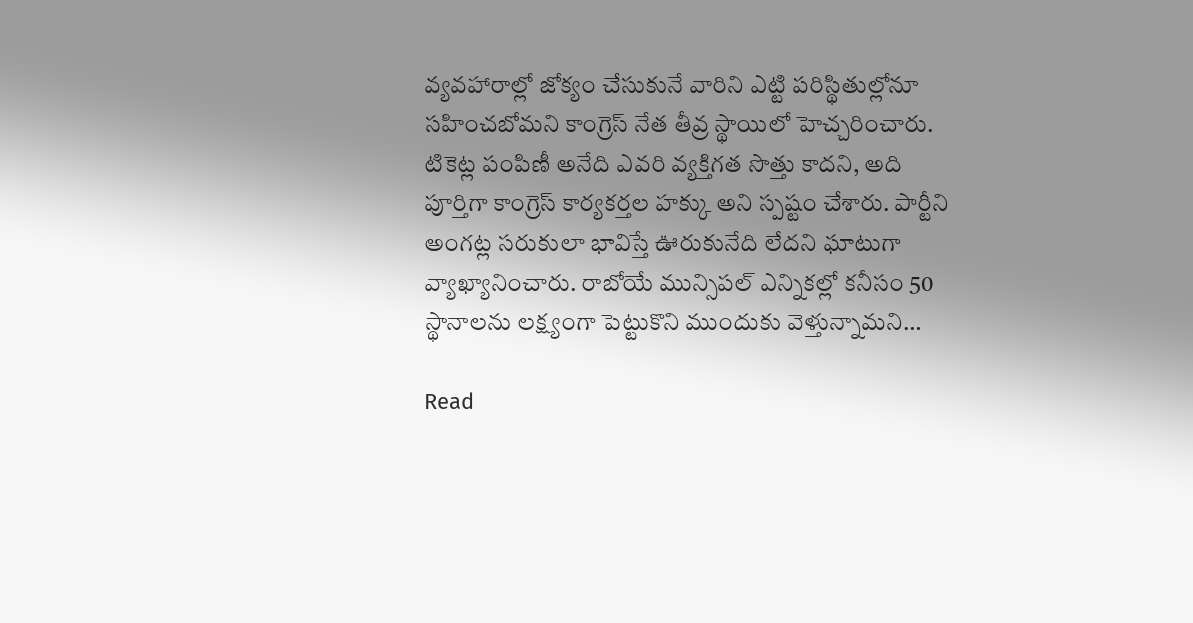వ్యవహారాల్లో జోక్యం చేసుకునే వారిని ఎట్టి పరిస్థితుల్లోనూ సహించబోమని కాంగ్రెస్ నేత తీవ్ర స్థాయిలో హెచ్చరించారు. టికెట్ల పంపిణీ అనేది ఎవరి వ్యక్తిగత సొత్తు కాదని, అది పూర్తిగా కాంగ్రెస్ కార్యకర్తల హక్కు అని స్పష్టం చేశారు. పార్టీని అంగట్ల సరుకులా భావిస్తే ఊరుకునేది లేదని ఘాటుగా వ్యాఖ్యానించారు. రాబోయే మున్సిపల్ ఎన్నికల్లో కనీసం 50 స్థానాలను లక్ష్యంగా పెట్టుకొని ముందుకు వెళ్తున్నామని…

Read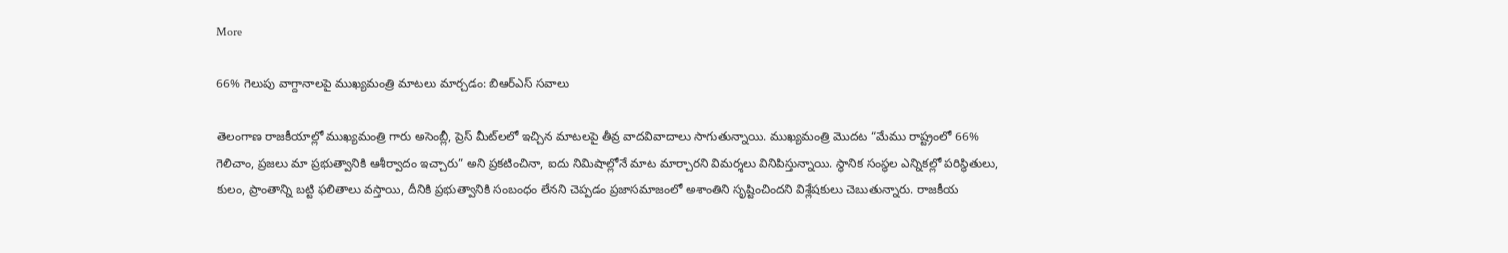More

66% గెలుపు వాగ్దానాలపై ముఖ్యమంత్రి మాటలు మార్చడం: బిఆర్ఎస్ సవాలు

తెలంగాణ రాజకీయాల్లో ముఖ్యమంత్రి గారు అసెంబ్లీ, ప్రెస్ మీట్‌లలో ఇచ్చిన మాటలపై తీవ్ర వాదవివాదాలు సాగుతున్నాయి. ముఖ్యమంత్రి మొదట “మేము రాష్ట్రంలో 66% గెలిచాం, ప్రజలు మా ప్రభుత్వానికి ఆశీర్వాదం ఇచ్చారు” అని ప్రకటించినా, ఐదు నిమిషాల్లోనే మాట మార్చారని విమర్శలు వినిపిస్తున్నాయి. స్థానిక సంస్థల ఎన్నికల్లో పరిస్థితులు, కులం, ప్రాంతాన్ని బట్టి ఫలితాలు వస్తాయి, దీనికి ప్రభుత్వానికి సంబంధం లేనని చెప్పడం ప్రజాసమాజంలో అశాంతిని సృష్టించిందని విశ్లేషకులు చెబుతున్నారు. రాజకీయ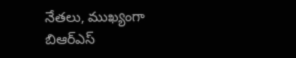నేతలు, ముఖ్యంగా బిఆర్ఎస్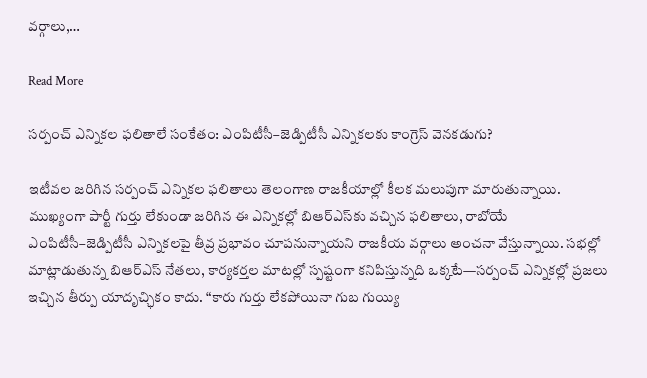వర్గాలు,…

Read More

సర్పంచ్ ఎన్నికల ఫలితాలే సంకేతం: ఎంపిటీసీ–జెడ్పిటీసీ ఎన్నికలకు కాంగ్రెస్ వెనకడుగు?

ఇటీవల జరిగిన సర్పంచ్ ఎన్నికల ఫలితాలు తెలంగాణ రాజకీయాల్లో కీలక మలుపుగా మారుతున్నాయి. ముఖ్యంగా పార్టీ గుర్తు లేకుండా జరిగిన ఈ ఎన్నికల్లో బిఆర్ఎస్‌కు వచ్చిన ఫలితాలు, రాబోయే ఎంపిటీసీ–జెడ్పిటీసీ ఎన్నికలపై తీవ్ర ప్రభావం చూపనున్నాయని రాజకీయ వర్గాలు అంచనా వేస్తున్నాయి. సభల్లో మాట్లాడుతున్న బిఆర్ఎస్ నేతలు, కార్యకర్తల మాటల్లో స్పష్టంగా కనిపిస్తున్నది ఒక్కటే—సర్పంచ్ ఎన్నికల్లో ప్రజలు ఇచ్చిన తీర్పు యాదృచ్ఛికం కాదు. “కారు గుర్తు లేకపోయినా గుబ గుయ్యి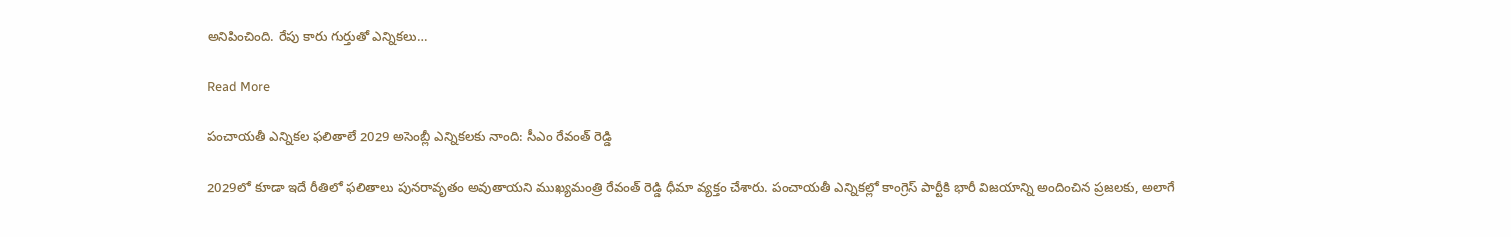అనిపించింది. రేపు కారు గుర్తుతో ఎన్నికలు…

Read More

పంచాయతీ ఎన్నికల ఫలితాలే 2029 అసెంబ్లీ ఎన్నికలకు నాంది: సీఎం రేవంత్ రెడ్డి

2029లో కూడా ఇదే రీతిలో ఫలితాలు పునరావృతం అవుతాయని ముఖ్యమంత్రి రేవంత్ రెడ్డి ధీమా వ్యక్తం చేశారు. పంచాయతీ ఎన్నికల్లో కాంగ్రెస్ పార్టీకి భారీ విజయాన్ని అందించిన ప్రజలకు, అలాగే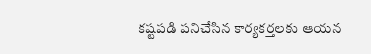కష్టపడి పనిచేసిన కార్యకర్తలకు ఆయన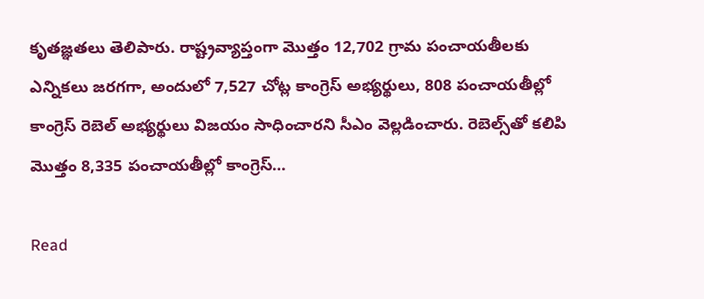కృతజ్ఞతలు తెలిపారు. రాష్ట్రవ్యాప్తంగా మొత్తం 12,702 గ్రామ పంచాయతీలకు ఎన్నికలు జరగగా, అందులో 7,527 చోట్ల కాంగ్రెస్ అభ్యర్థులు, 808 పంచాయతీల్లో కాంగ్రెస్ రెబెల్ అభ్యర్థులు విజయం సాధించారని సీఎం వెల్లడించారు. రెబెల్స్‌తో కలిపి మొత్తం 8,335 పంచాయతీల్లో కాంగ్రెస్…

Read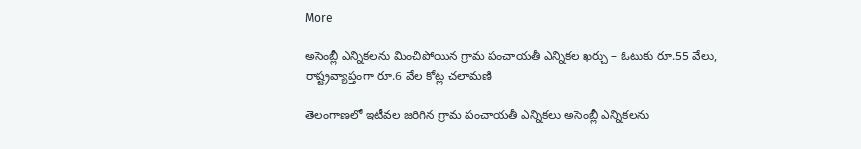More

అసెంబ్లీ ఎన్నికలను మించిపోయిన గ్రామ పంచాయతీ ఎన్నికల ఖర్చు – ఓటుకు రూ.55 వేలు, రాష్ట్రవ్యాప్తంగా రూ.6 వేల కోట్ల చలామణి

తెలంగాణలో ఇటీవల జరిగిన గ్రామ పంచాయతీ ఎన్నికలు అసెంబ్లీ ఎన్నికలను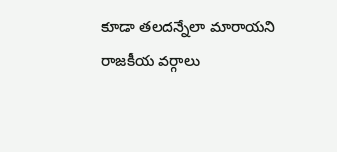కూడా తలదన్నేలా మారాయని రాజకీయ వర్గాలు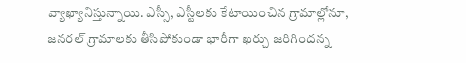వ్యాఖ్యానిస్తున్నాయి. ఎస్సీ, ఎస్టీలకు కేటాయించిన గ్రామాల్లోనూ, జనరల్ గ్రామాలకు తీసిపోకుండా భారీగా ఖర్చు జరిగిందన్న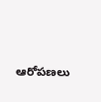ఆరోపణలు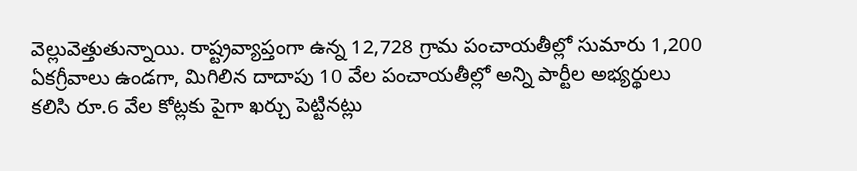వెల్లువెత్తుతున్నాయి. రాష్ట్రవ్యాప్తంగా ఉన్న 12,728 గ్రామ పంచాయతీల్లో సుమారు 1,200 ఏకగ్రీవాలు ఉండగా, మిగిలిన దాదాపు 10 వేల పంచాయతీల్లో అన్ని పార్టీల అభ్యర్థులు కలిసి రూ.6 వేల కోట్లకు పైగా ఖర్చు పెట్టినట్లు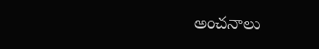అంచనాలు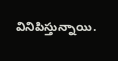వినిపిస్తున్నాయి.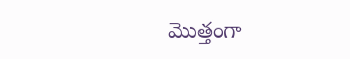మొత్తంగా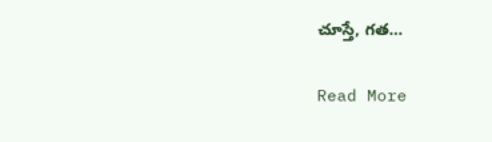చూస్తే, గత…

Read More